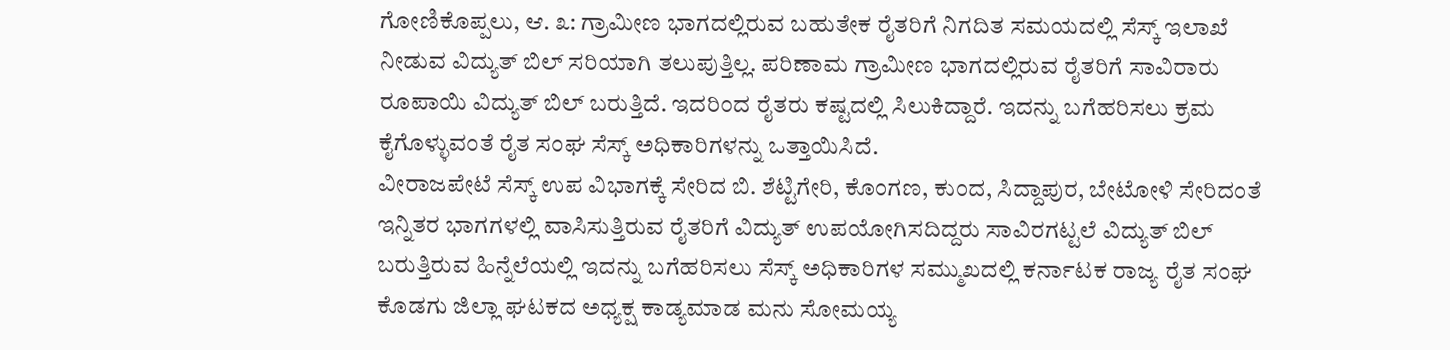ಗೋಣಿಕೊಪ್ಪಲು, ಆ. ೩: ಗ್ರಾಮೀಣ ಭಾಗದಲ್ಲಿರುವ ಬಹುತೇಕ ರೈತರಿಗೆ ನಿಗದಿತ ಸಮಯದಲ್ಲಿ ಸೆಸ್ಕ್ ಇಲಾಖೆ ನೀಡುವ ವಿದ್ಯುತ್ ಬಿಲ್ ಸರಿಯಾಗಿ ತಲುಪುತ್ತಿಲ್ಲ. ಪರಿಣಾಮ ಗ್ರಾಮೀಣ ಭಾಗದಲ್ಲಿರುವ ರೈತರಿಗೆ ಸಾವಿರಾರು ರೂಪಾಯಿ ವಿದ್ಯುತ್ ಬಿಲ್ ಬರುತ್ತಿದೆ. ಇದರಿಂದ ರೈತರು ಕಷ್ಟದಲ್ಲಿ ಸಿಲುಕಿದ್ದಾರೆ. ಇದನ್ನು ಬಗೆಹರಿಸಲು ಕ್ರಮ ಕೈಗೊಳ್ಳುವಂತೆ ರೈತ ಸಂಘ ಸೆಸ್ಕ್ ಅಧಿಕಾರಿಗಳನ್ನು ಒತ್ತಾಯಿಸಿದೆ.
ವೀರಾಜಪೇಟೆ ಸೆಸ್ಕ್ ಉಪ ವಿಭಾಗಕ್ಕೆ ಸೇರಿದ ಬಿ. ಶೆಟ್ಟಿಗೇರಿ, ಕೊಂಗಣ, ಕುಂದ, ಸಿದ್ದಾಪುರ, ಬೇಟೋಳಿ ಸೇರಿದಂತೆ ಇನ್ನಿತರ ಭಾಗಗಳಲ್ಲಿ ವಾಸಿಸುತ್ತಿರುವ ರೈತರಿಗೆ ವಿದ್ಯುತ್ ಉಪಯೋಗಿಸದಿದ್ದರು ಸಾವಿರಗಟ್ಟಲೆ ವಿದ್ಯುತ್ ಬಿಲ್ ಬರುತ್ತಿರುವ ಹಿನ್ನೆಲೆಯಲ್ಲಿ ಇದನ್ನು ಬಗೆಹರಿಸಲು ಸೆಸ್ಕ್ ಅಧಿಕಾರಿಗಳ ಸಮ್ಮುಖದಲ್ಲಿ ಕರ್ನಾಟಕ ರಾಜ್ಯ ರೈತ ಸಂಘ ಕೊಡಗು ಜಿಲ್ಲಾ ಘಟಕದ ಅಧ್ಯಕ್ಷ ಕಾಡ್ಯಮಾಡ ಮನು ಸೋಮಯ್ಯ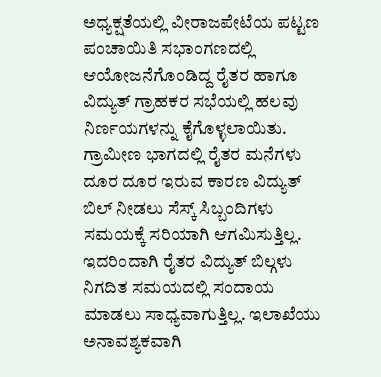ಅಧ್ಯಕ್ಷತೆಯಲ್ಲಿ ವೀರಾಜಪೇಟೆಯ ಪಟ್ಟಣ ಪಂಚಾಯಿತಿ ಸಭಾಂಗಣದಲ್ಲಿ ಆಯೋಜನೆಗೊಂಡಿದ್ದ ರೈತರ ಹಾಗೂ ವಿದ್ಯುತ್ ಗ್ರಾಹಕರ ಸಭೆಯಲ್ಲಿ ಹಲವು ನಿರ್ಣಯಗಳನ್ನು ಕೈಗೊಳ್ಳಲಾಯಿತು.
ಗ್ರಾಮೀಣ ಭಾಗದಲ್ಲಿ ರೈತರ ಮನೆಗಳು ದೂರ ದೂರ ಇರುವ ಕಾರಣ ವಿದ್ಯುತ್ ಬಿಲ್ ನೀಡಲು ಸೆಸ್ಕ್ ಸಿಬ್ಬಂದಿಗಳು ಸಮಯಕ್ಕೆ ಸರಿಯಾಗಿ ಆಗಮಿಸುತ್ತಿಲ್ಲ. ಇದರಿಂದಾಗಿ ರೈತರ ವಿದ್ಯುತ್ ಬಿಲ್ಗಳು ನಿಗದಿತ ಸಮಯದಲ್ಲಿ ಸಂದಾಯ ಮಾಡಲು ಸಾಧ್ಯವಾಗುತ್ತಿಲ್ಲ. ಇಲಾಖೆಯು ಅನಾವಶ್ಯಕವಾಗಿ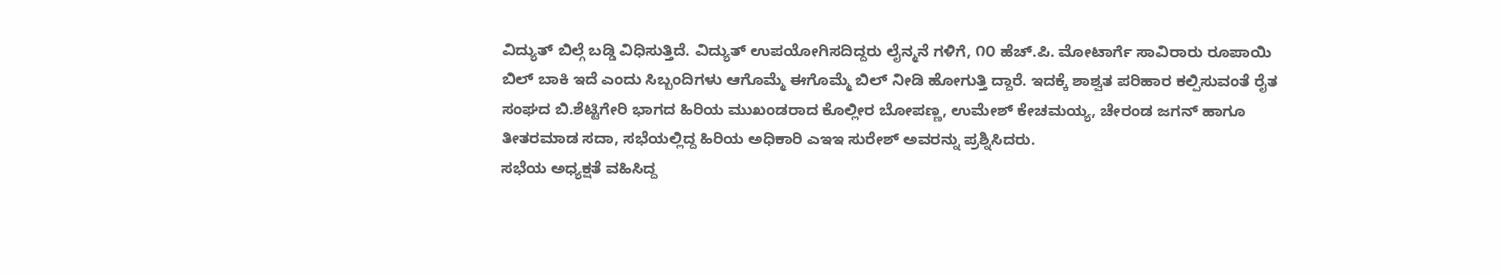ವಿದ್ಯುತ್ ಬಿಲ್ಗೆ ಬಡ್ಡಿ ವಿಧಿಸುತ್ತಿದೆ. ವಿದ್ಯುತ್ ಉಪಯೋಗಿಸದಿದ್ದರು ಲೈನ್ಮನೆ ಗಳಿಗೆ, ೧೦ ಹೆಚ್.ಪಿ. ಮೋಟಾರ್ಗೆ ಸಾವಿರಾರು ರೂಪಾಯಿ ಬಿಲ್ ಬಾಕಿ ಇದೆ ಎಂದು ಸಿಬ್ಬಂದಿಗಳು ಆಗೊಮ್ಮೆ ಈಗೊಮ್ಮೆ ಬಿಲ್ ನೀಡಿ ಹೋಗುತ್ತಿ ದ್ದಾರೆ. ಇದಕ್ಕೆ ಶಾಶ್ವತ ಪರಿಹಾರ ಕಲ್ಪಿಸುವಂತೆ ರೈತ ಸಂಘದ ಬಿ.ಶೆಟ್ಟಿಗೇರಿ ಭಾಗದ ಹಿರಿಯ ಮುಖಂಡರಾದ ಕೊಲ್ಲೀರ ಬೋಪಣ್ಣ, ಉಮೇಶ್ ಕೇಚಮಯ್ಯ, ಚೇರಂಡ ಜಗನ್ ಹಾಗೂ ತೀತರಮಾಡ ಸದಾ, ಸಭೆಯಲ್ಲಿದ್ದ ಹಿರಿಯ ಅಧಿಕಾರಿ ಎಇಇ ಸುರೇಶ್ ಅವರನ್ನು ಪ್ರಶ್ನಿಸಿದರು.
ಸಭೆಯ ಅಧ್ಯಕ್ಷತೆ ವಹಿಸಿದ್ದ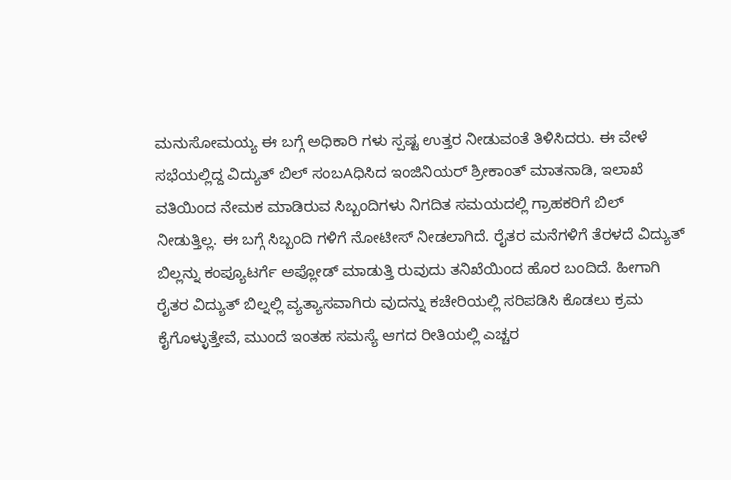ಮನುಸೋಮಯ್ಯ ಈ ಬಗ್ಗೆ ಅಧಿಕಾರಿ ಗಳು ಸ್ಪಷ್ಟ ಉತ್ತರ ನೀಡುವಂತೆ ತಿಳಿಸಿದರು. ಈ ವೇಳೆ ಸಭೆಯಲ್ಲಿದ್ದ ವಿದ್ಯುತ್ ಬಿಲ್ ಸಂಬAಧಿಸಿದ ಇಂಜಿನಿಯರ್ ಶ್ರೀಕಾಂತ್ ಮಾತನಾಡಿ, ಇಲಾಖೆ ವತಿಯಿಂದ ನೇಮಕ ಮಾಡಿರುವ ಸಿಬ್ಬಂದಿಗಳು ನಿಗದಿತ ಸಮಯದಲ್ಲಿ ಗ್ರಾಹಕರಿಗೆ ಬಿಲ್ ನೀಡುತ್ತಿಲ್ಲ. ಈ ಬಗ್ಗೆ ಸಿಬ್ಬಂದಿ ಗಳಿಗೆ ನೋಟೀಸ್ ನೀಡಲಾಗಿದೆ. ರೈತರ ಮನೆಗಳಿಗೆ ತೆರಳದೆ ವಿದ್ಯುತ್ ಬಿಲ್ಲನ್ನು ಕಂಪ್ಯೂಟರ್ಗೆ ಅಪ್ಲೋಡ್ ಮಾಡುತ್ತಿ ರುವುದು ತನಿಖೆಯಿಂದ ಹೊರ ಬಂದಿದೆ. ಹೀಗಾಗಿ ರೈತರ ವಿದ್ಯುತ್ ಬಿಲ್ನಲ್ಲಿ ವ್ಯತ್ಯಾಸವಾಗಿರು ವುದನ್ನು ಕಚೇರಿಯಲ್ಲಿ ಸರಿಪಡಿಸಿ ಕೊಡಲು ಕ್ರಮ ಕೈಗೊಳ್ಳುತ್ತೇವೆ, ಮುಂದೆ ಇಂತಹ ಸಮಸ್ಯೆ ಆಗದ ರೀತಿಯಲ್ಲಿ ಎಚ್ಚರ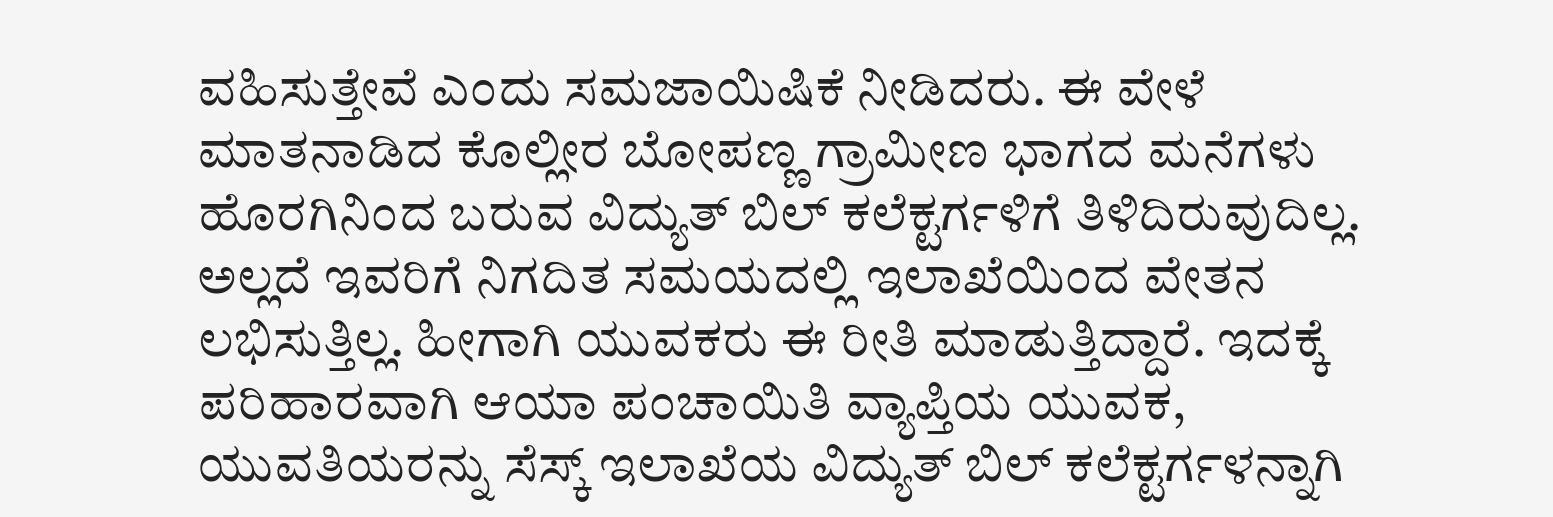ವಹಿಸುತ್ತೇವೆ ಎಂದು ಸಮಜಾಯಿಷಿಕೆ ನೀಡಿದರು. ಈ ವೇಳೆ ಮಾತನಾಡಿದ ಕೊಲ್ಲೀರ ಬೋಪಣ್ಣ ಗ್ರಾಮೀಣ ಭಾಗದ ಮನೆಗಳು ಹೊರಗಿನಿಂದ ಬರುವ ವಿದ್ಯುತ್ ಬಿಲ್ ಕಲೆಕ್ಟರ್ಗಳಿಗೆ ತಿಳಿದಿರುವುದಿಲ್ಲ. ಅಲ್ಲದೆ ಇವರಿಗೆ ನಿಗದಿತ ಸಮಯದಲ್ಲಿ ಇಲಾಖೆಯಿಂದ ವೇತನ ಲಭಿಸುತ್ತಿಲ್ಲ. ಹೀಗಾಗಿ ಯುವಕರು ಈ ರೀತಿ ಮಾಡುತ್ತಿದ್ದಾರೆ. ಇದಕ್ಕೆ ಪರಿಹಾರವಾಗಿ ಆಯಾ ಪಂಚಾಯಿತಿ ವ್ಯಾಪ್ತಿಯ ಯುವಕ, ಯುವತಿಯರನ್ನು ಸೆಸ್ಕ್ ಇಲಾಖೆಯ ವಿದ್ಯುತ್ ಬಿಲ್ ಕಲೆಕ್ಟರ್ಗಳನ್ನಾಗಿ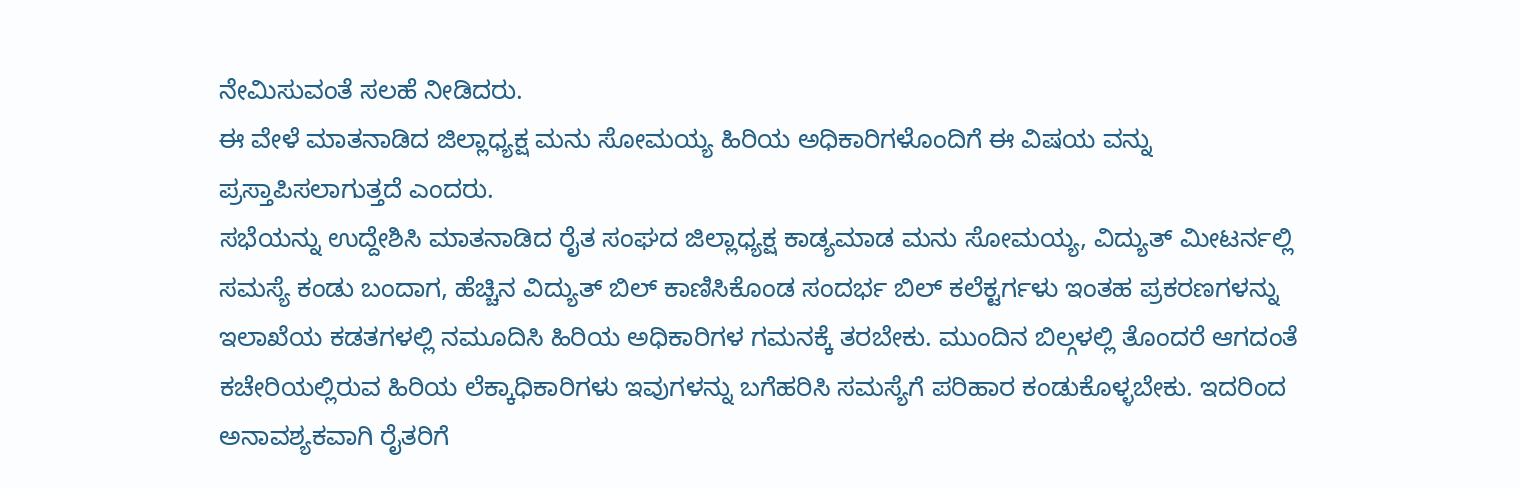ನೇಮಿಸುವಂತೆ ಸಲಹೆ ನೀಡಿದರು.
ಈ ವೇಳೆ ಮಾತನಾಡಿದ ಜಿಲ್ಲಾಧ್ಯಕ್ಷ ಮನು ಸೋಮಯ್ಯ ಹಿರಿಯ ಅಧಿಕಾರಿಗಳೊಂದಿಗೆ ಈ ವಿಷಯ ವನ್ನು ಪ್ರಸ್ತಾಪಿಸಲಾಗುತ್ತದೆ ಎಂದರು.
ಸಭೆಯನ್ನು ಉದ್ದೇಶಿಸಿ ಮಾತನಾಡಿದ ರೈತ ಸಂಘದ ಜಿಲ್ಲಾಧ್ಯಕ್ಷ ಕಾಡ್ಯಮಾಡ ಮನು ಸೋಮಯ್ಯ, ವಿದ್ಯುತ್ ಮೀಟರ್ನಲ್ಲಿ ಸಮಸ್ಯೆ ಕಂಡು ಬಂದಾಗ, ಹೆಚ್ಚಿನ ವಿದ್ಯುತ್ ಬಿಲ್ ಕಾಣಿಸಿಕೊಂಡ ಸಂದರ್ಭ ಬಿಲ್ ಕಲೆಕ್ಟರ್ಗಳು ಇಂತಹ ಪ್ರಕರಣಗಳನ್ನು ಇಲಾಖೆಯ ಕಡತಗಳಲ್ಲಿ ನಮೂದಿಸಿ ಹಿರಿಯ ಅಧಿಕಾರಿಗಳ ಗಮನಕ್ಕೆ ತರಬೇಕು. ಮುಂದಿನ ಬಿಲ್ಗಳಲ್ಲಿ ತೊಂದರೆ ಆಗದಂತೆ ಕಚೇರಿಯಲ್ಲಿರುವ ಹಿರಿಯ ಲೆಕ್ಕಾಧಿಕಾರಿಗಳು ಇವುಗಳನ್ನು ಬಗೆಹರಿಸಿ ಸಮಸ್ಯೆಗೆ ಪರಿಹಾರ ಕಂಡುಕೊಳ್ಳಬೇಕು. ಇದರಿಂದ ಅನಾವಶ್ಯಕವಾಗಿ ರೈತರಿಗೆ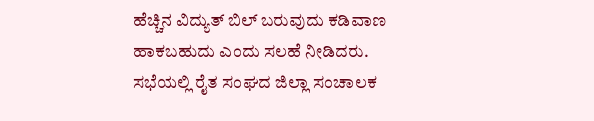ಹೆಚ್ಚಿನ ವಿದ್ಯುತ್ ಬಿಲ್ ಬರುವುದು ಕಡಿವಾಣ ಹಾಕಬಹುದು ಎಂದು ಸಲಹೆ ನೀಡಿದರು.
ಸಭೆಯಲ್ಲಿ ರೈತ ಸಂಘದ ಜಿಲ್ಲಾ ಸಂಚಾಲಕ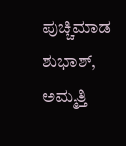ಪುಚ್ಚಿಮಾಡ ಶುಭಾಶ್, ಅಮ್ಮತ್ತಿ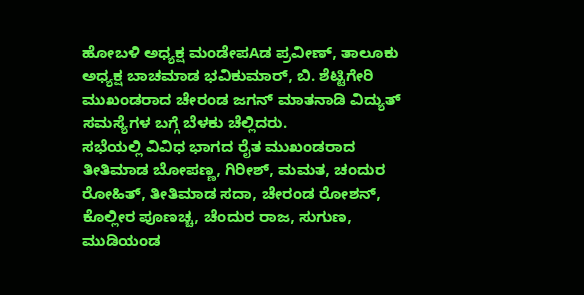ಹೋಬಳಿ ಅಧ್ಯಕ್ಷ ಮಂಡೇಪAಡ ಪ್ರವೀಣ್, ತಾಲೂಕು ಅಧ್ಯಕ್ಷ ಬಾಚಮಾಡ ಭವಿಕುಮಾರ್, ಬಿ. ಶೆಟ್ಟಿಗೇರಿ ಮುಖಂಡರಾದ ಚೇರಂಡ ಜಗನ್ ಮಾತನಾಡಿ ವಿದ್ಯುತ್ ಸಮಸ್ಯೆಗಳ ಬಗ್ಗೆ ಬೆಳಕು ಚೆಲ್ಲಿದರು.
ಸಭೆಯಲ್ಲಿ ವಿವಿಧ ಭಾಗದ ರೈತ ಮುಖಂಡರಾದ ತೀತಿಮಾಡ ಬೋಪಣ್ಣ, ಗಿರೀಶ್, ಮಮತ, ಚಂದುರ ರೋಹಿತ್, ತೀತಿಮಾಡ ಸದಾ, ಚೇರಂಡ ರೋಶನ್, ಕೊಲ್ಲೀರ ಪೂಣಚ್ಚ, ಚೆಂದುರ ರಾಜ, ಸುಗುಣ, ಮುಡಿಯಂಡ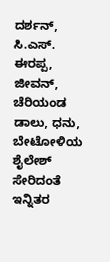ದರ್ಶನ್, ಸಿ.ಎಸ್. ಈರಪ್ಪ, ಜೀವನ್, ಚೆರಿಯಂಡ ಡಾಲು, ಧನು, ಬೇಟೋಳಿಯ ಶೈಲೇಶ್ ಸೇರಿದಂತೆ ಇನ್ನಿತರ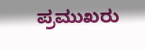ಪ್ರಮುಖರು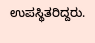ಉಪಸ್ಥಿತರಿದ್ದರು.